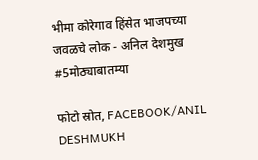भीमा कोरेगाव हिंसेत भाजपच्या जवळचे लोक - अनिल देशमुख #5मोठ्याबातम्या

फोटो स्रोत, FACEBOOK/ANIL DESHMUKH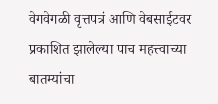वेगवेगळी वृत्तपत्रं आणि वेबसाईटवर प्रकाशित झालेल्या पाच महत्त्वाच्या बातम्यांचा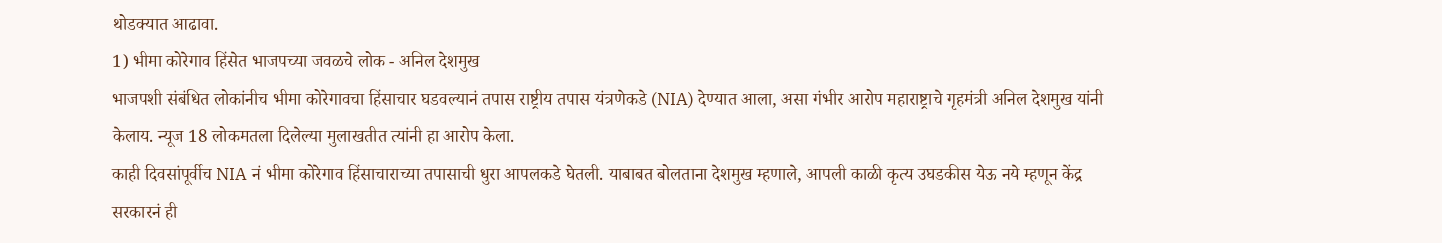थोडक्यात आढावा.
1) भीमा कोरेगाव हिंसेत भाजपच्या जवळचे लोक - अनिल देशमुख
भाजपशी संबंधित लोकांनीच भीमा कोरेगावचा हिंसाचार घडवल्यानं तपास राष्ट्रीय तपास यंत्रणेकडे (NIA) देण्यात आला, असा गंभीर आरोप महाराष्ट्राचे गृहमंत्री अनिल देशमुख यांनी केलाय. न्यूज 18 लोकमतला दिलेल्या मुलाखतीत त्यांनी हा आरोप केला.
काही दिवसांपूर्वीच NIA नं भीमा कोरेगाव हिंसाचाराच्या तपासाची धुरा आपलकडे घेतली. याबाबत बोलताना देशमुख म्हणाले, आपली काळी कृत्य उघडकीस येऊ नये म्हणून केंद्र सरकारनं ही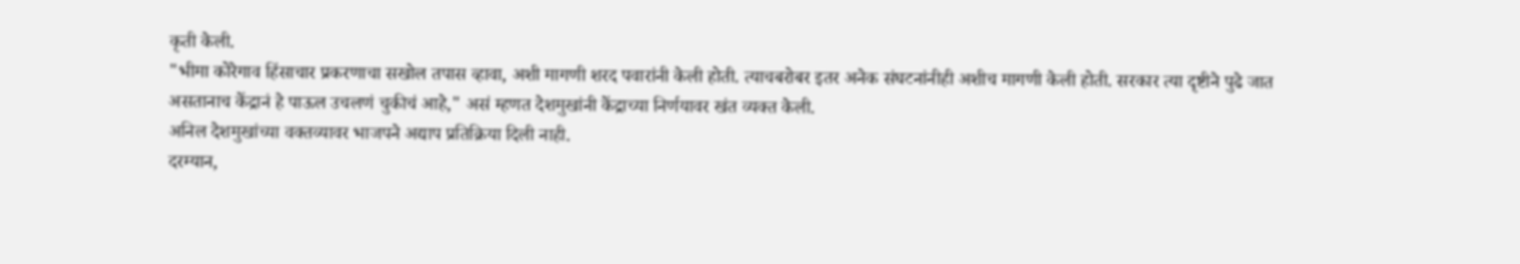कृती केली.
"भीमा कोरेगाव हिंसाचार प्रकरणाचा सखोल तपास व्हावा, अशी मागणी शरद पवारांनी केली होती. त्याचबरोबर इतर अनेक संघटनांनीही अशीच मागणी केली होती. सरकार त्या दृष्टीने पुढे जात असतानाच केंद्रानं हे पाऊल उचलणं चुकीचं आहे," असं म्हणत देशमुखांनी केंद्राच्या निर्णयावर खंत व्यक्त केली.
अनिल देशमुखांच्या वक्तव्यावर भाजपने अद्याप प्रतिक्रिया दिली नाही.
दरम्यान,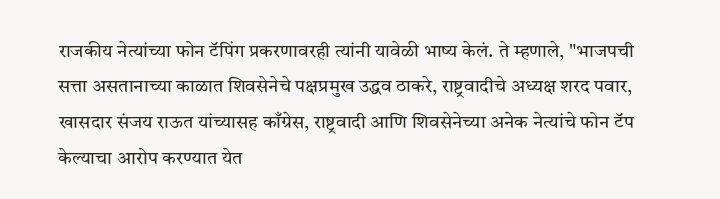राजकीय नेत्यांच्या फोन टॅपिंग प्रकरणावरही त्यांनी यावेळी भाष्य केलं. ते म्हणाले, "भाजपची सत्ता असतानाच्या काळात शिवसेनेचे पक्षप्रमुख उद्धव ठाकरे, राष्ट्रवादीचे अध्यक्ष शरद पवार, खासदार संजय राऊत यांच्यासह काँग्रेस, राष्ट्रवादी आणि शिवसेनेच्या अनेक नेत्यांचे फोन टॅप केल्याचा आरोप करण्यात येत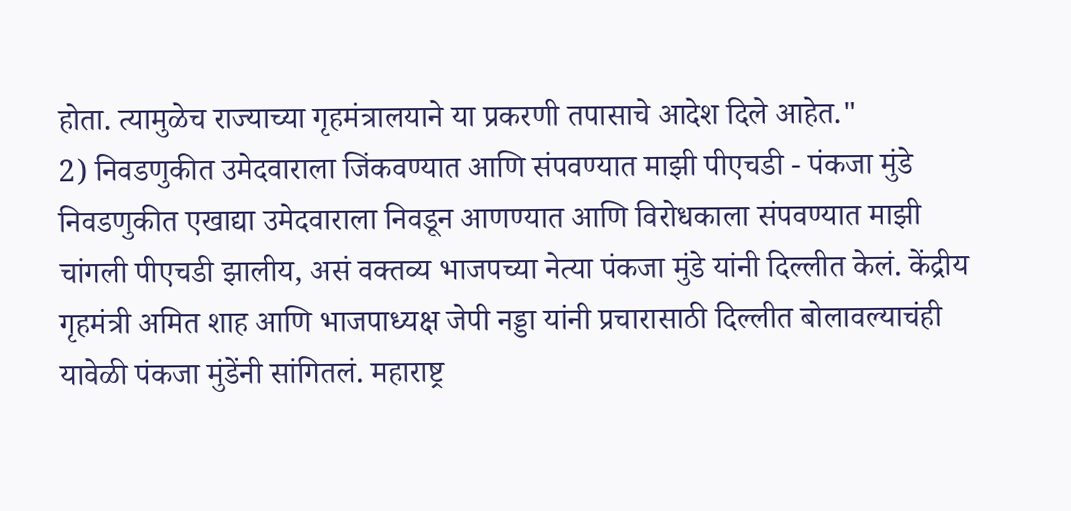होता. त्यामुळेच राज्याच्या गृहमंत्रालयाने या प्रकरणी तपासाचे आदेश दिले आहेत."
2) निवडणुकीत उमेदवाराला जिंकवण्यात आणि संपवण्यात माझी पीएचडी - पंकजा मुंडे
निवडणुकीत एखाद्या उमेदवाराला निवडून आणण्यात आणि विरोधकाला संपवण्यात माझी चांगली पीएचडी झालीय, असं वक्तव्य भाजपच्या नेत्या पंकजा मुंडे यांनी दिल्लीत केलं. केंद्रीय गृहमंत्री अमित शाह आणि भाजपाध्यक्ष जेपी नड्डा यांनी प्रचारासाठी दिल्लीत बोलावल्याचंही यावेळी पंकजा मुंडेंनी सांगितलं. महाराष्ट्र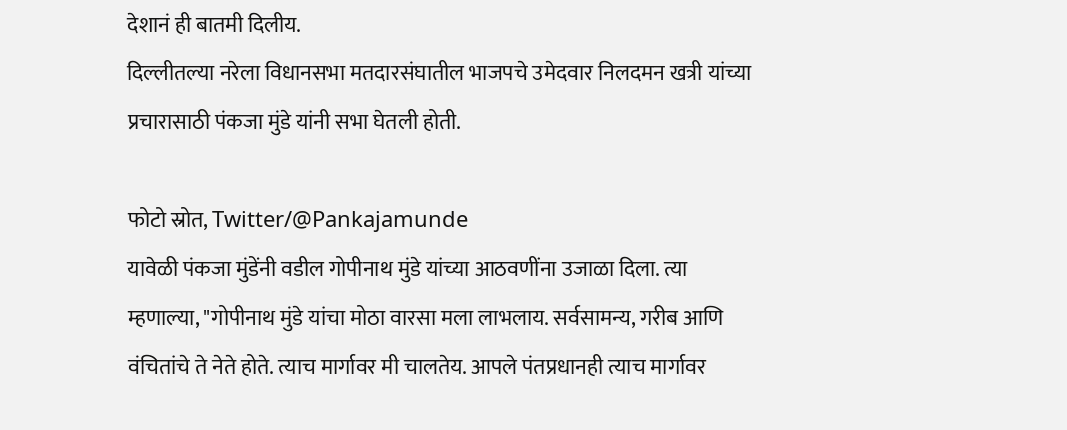देशानं ही बातमी दिलीय.
दिल्लीतल्या नरेला विधानसभा मतदारसंघातील भाजपचे उमेदवार निलदमन खत्री यांच्या प्रचारासाठी पंकजा मुंडे यांनी सभा घेतली होती.

फोटो स्रोत, Twitter/@Pankajamunde
यावेळी पंकजा मुंडेंनी वडील गोपीनाथ मुंडे यांच्या आठवणींना उजाळा दिला. त्या म्हणाल्या, "गोपीनाथ मुंडे यांचा मोठा वारसा मला लाभलाय. सर्वसामन्य, गरीब आणि वंचितांचे ते नेते होते. त्याच मार्गावर मी चालतेय. आपले पंतप्रधानही त्याच मार्गावर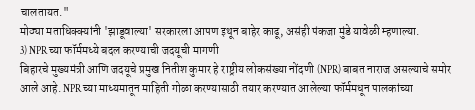चालतायत."
मोठ्या मताधिक्क्यांनी 'झाडूवाल्या' सरकारला आपण इथून बाहेर काढू, असंही पंकजा मुंडे यावेळी म्हणाल्या.
3) NPR च्या फॉर्ममध्ये बदल करण्याची जदयूची मागणी
बिहारचे मुख्यमंत्री आणि जदयूचे प्रमुख नितीश कुमार हे राष्ट्रीय लोकसंख्या नोंदणी (NPR) बाबत नाराज असल्याचे समोर आले आहे. NPR च्या माध्यमातून माहिती गोळा करण्यासाठी तयार करण्यात आलेल्या फॉर्ममधून पालकांच्या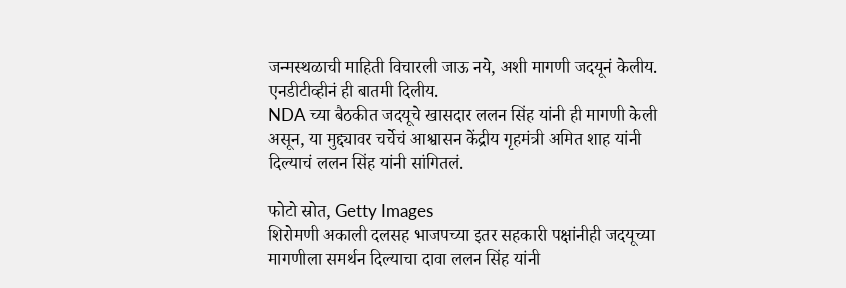जन्मस्थळाची माहिती विचारली जाऊ नये, अशी मागणी जदयूनं केलीय. एनडीटीव्हीनं ही बातमी दिलीय.
NDA च्या बैठकीत जदयूचे खासदार ललन सिंह यांनी ही मागणी केली असून, या मुद्द्यावर चर्चेचं आश्वासन केंद्रीय गृहमंत्री अमित शाह यांनी दिल्याचं ललन सिंह यांनी सांगितलं.

फोटो स्रोत, Getty Images
शिरोमणी अकाली दलसह भाजपच्या इतर सहकारी पक्षांनीही जदयूच्या मागणीला समर्थन दिल्याचा दावा ललन सिंह यांनी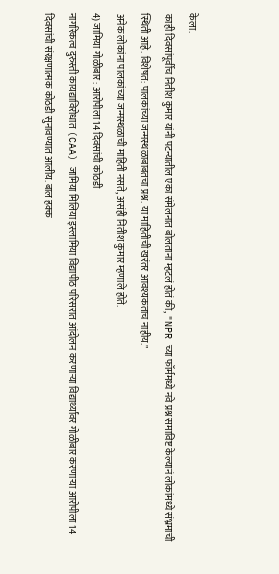केला.
काही दिवसांपूर्वीच नितीश कुमार यांनी पटन्यातील एका संमेलनात बोलताना म्हटलं होतं की, "NPR च्या फॉर्ममध्ये नवे प्रश्न समाविष्ट केल्यानं लोकांमध्ये संभ्रमाची स्थिती आहे. विशेषत: पालकांच्या जन्मस्थळाबाबतचा प्रश्न. या माहितीची खरंतर आवश्यकताच नाहीय."
अनेक लोकांना पालकांच्या जन्मस्थळाची माहिती नसते, असंही नितीश कुमार म्हणाले होते.
4) जामिया गोळीबार : आरोपीला 14 दिवसांची कोठडी
नागरिकत्व दुरुस्ती कायद्याविरोधात (CAA) जामिया मिलिया इस्लामिया विद्यापीठ परिसरात आंदोलन करणाऱ्या विद्यार्थ्यांवर गोळीबार करणाऱ्या आरोपीला 14 दिवसांची संरक्षणात्मक कोठडी सुनावण्यात आलीय. बाल हक्क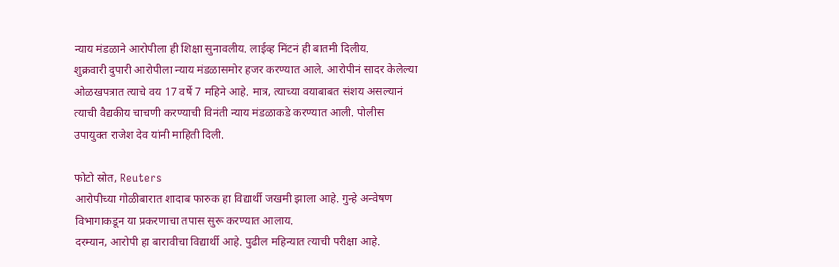न्याय मंडळाने आरोपीला ही शिक्षा सुनावलीय. लाईव्ह मिंटनं ही बातमी दिलीय.
शुक्रवारी दुपारी आरोपीला न्याय मंडळासमोर हजर करण्यात आले. आरोपीनं सादर केलेल्या ओळखपत्रात त्याचे वय 17 वर्षे 7 महिने आहे. मात्र, त्याच्या वयाबाबत संशय असल्यानं त्याची वैद्यकीय चाचणी करण्याची विनंती न्याय मंडळाकडे करण्यात आली. पोलीस उपायुक्त राजेश देव यांनी माहिती दिली.

फोटो स्रोत, Reuters
आरोपीच्या गोळीबारात शादाब फारुक हा विद्यार्थी जखमी झाला आहे. गुन्हे अन्वेषण विभागाकडून या प्रकरणाचा तपास सुरू करण्यात आलाय.
दरम्यान, आरोपी हा बारावीचा विद्यार्थी आहे. पुढील महिन्यात त्याची परीक्षा आहे.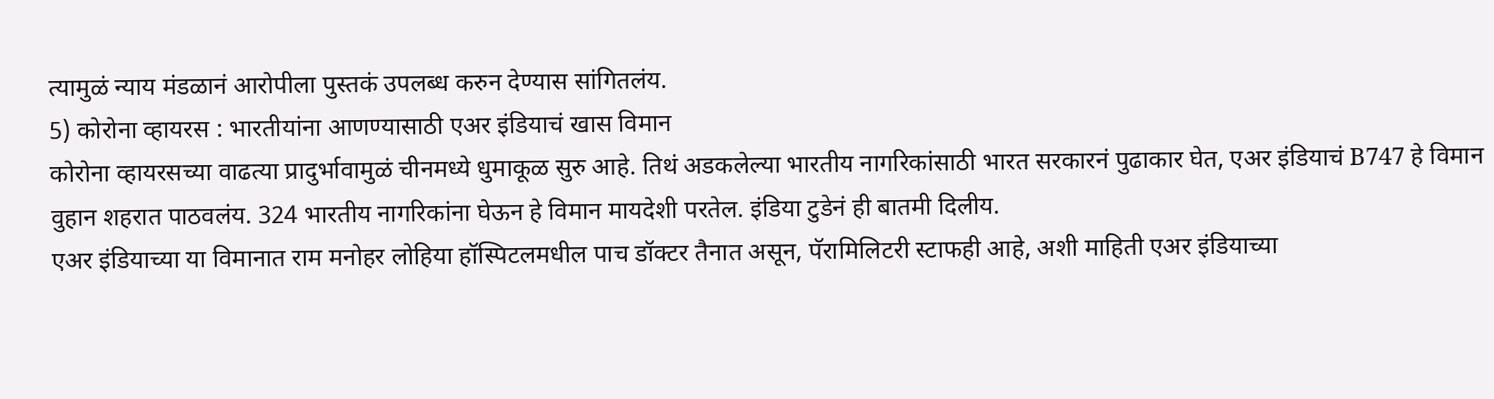त्यामुळं न्याय मंडळानं आरोपीला पुस्तकं उपलब्ध करुन देण्यास सांगितलंय.
5) कोरोना व्हायरस : भारतीयांना आणण्यासाठी एअर इंडियाचं खास विमान
कोरोना व्हायरसच्या वाढत्या प्रादुर्भावामुळं चीनमध्ये धुमाकूळ सुरु आहे. तिथं अडकलेल्या भारतीय नागरिकांसाठी भारत सरकारनं पुढाकार घेत, एअर इंडियाचं B747 हे विमान वुहान शहरात पाठवलंय. 324 भारतीय नागरिकांना घेऊन हे विमान मायदेशी परतेल. इंडिया टुडेनं ही बातमी दिलीय.
एअर इंडियाच्या या विमानात राम मनोहर लोहिया हॉस्पिटलमधील पाच डॉक्टर तैनात असून, पॅरामिलिटरी स्टाफही आहे, अशी माहिती एअर इंडियाच्या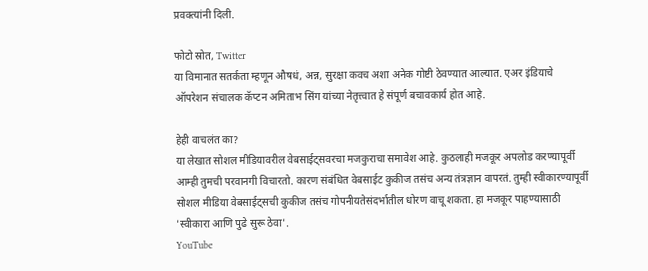प्रवक्त्यांनी दिली.

फोटो स्रोत, Twitter
या विमानात सतर्कता म्हणून औषधं, अन्न, सुरक्षा कवच अशा अनेक गोष्टी ठेवण्यात आल्यात. एअर इंडियाचे ऑपरेशन संचालक कॅप्टन अमिताभ सिंग यांच्या नेतृत्त्वात हे संपूर्ण बचावकार्य होत आहे.

हेही वाचलंत का?
या लेखात सोशल मीडियावरील वेबसाईट्सवरचा मजकुराचा समावेश आहे. कुठलाही मजकूर अपलोड करण्यापूर्वी आम्ही तुमची परवानगी विचारतो. कारण संबंधित वेबसाईट कुकीज तसंच अन्य तंत्रज्ञान वापरतं. तुम्ही स्वीकारण्यापूर्वी सोशल मीडिया वेबसाईट्सची कुकीज तसंच गोपनीयतेसंदर्भातील धोरण वाचू शकता. हा मजकूर पाहण्यासाठी 'स्वीकारा आणि पुढे सुरू ठेवा'.
YouTube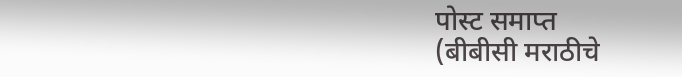पोस्ट समाप्त
(बीबीसी मराठीचे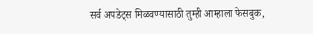सर्व अपडेट्स मिळवण्यासाठी तुम्ही आम्हाला फेसबुक,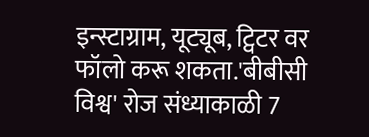इन्स्टाग्राम, यूट्यूब, ट्विटर वर फॉलो करू शकता.'बीबीसी विश्व' रोज संध्याकाळी 7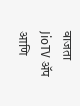वाजता JioTV ॲप आणि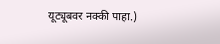यूट्यूबवर नक्की पाहा.)